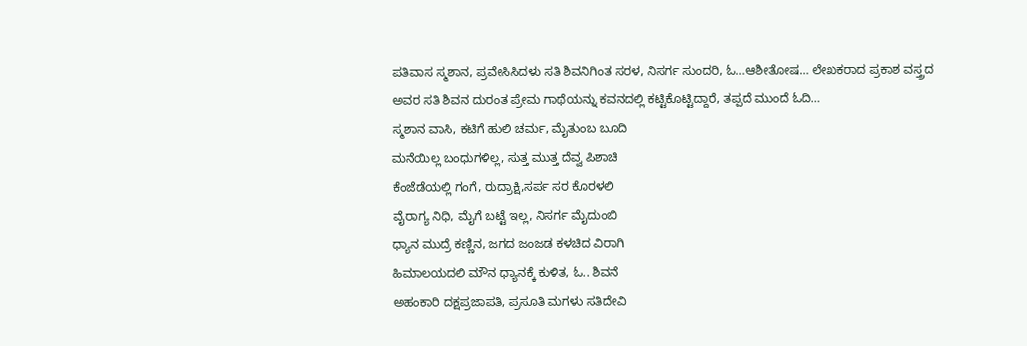ಪತಿವಾಸ ಸ್ಮಶಾನ, ಪ್ರವೇಸಿಸಿದಳು ಸತಿ ಶಿವನಿಗಿಂತ ಸರಳ, ನಿಸರ್ಗ ಸುಂದರಿ, ಓ…ಆಶೀತೋಷ… ಲೇಖಕರಾದ ಪ್ರಕಾಶ ವಸ್ತ್ರದ ಅವರ ಸತಿ ಶಿವನ ದುರಂತ ಪ್ರೇಮ ಗಾಥೆಯನ್ನು ಕವನದಲ್ಲಿ ಕಟ್ಟಿಕೊಟ್ಟಿದ್ದಾರೆ, ತಪ್ಪದೆ ಮುಂದೆ ಓದಿ…
ಸ್ಮಶಾನ ವಾಸಿ, ಕಟಿಗೆ ಹುಲಿ ಚರ್ಮ, ಮೈತುಂಬ ಬೂದಿ
ಮನೆಯಿಲ್ಲ ಬಂಧುಗಳಿಲ್ಲ, ಸುತ್ತ ಮುತ್ತ ದೆವ್ವ ಪಿಶಾಚಿ
ಕೆಂಜೆಡೆಯಲ್ಲಿ ಗಂಗೆ, ರುದ್ರಾಕ್ಷಿ,ಸರ್ಪ ಸರ ಕೊರಳಲಿ
ವೈರಾಗ್ಯ ನಿಧಿ, ಮೈಗೆ ಬಟ್ಟೆ ಇಲ್ಲ, ನಿಸರ್ಗ ಮೈದುಂಬಿ
ಧ್ಯಾನ ಮುದ್ರೆ ಕಣ್ಣಿನ, ಜಗದ ಜಂಜಡ ಕಳಚಿದ ವಿರಾಗಿ
ಹಿಮಾಲಯದಲಿ ಮೌನ ಧ್ಯಾನಕ್ಕೆ ಕುಳಿತ, ಓ.. ಶಿವನೆ
ಅಹಂಕಾರಿ ದಕ್ಷಪ್ರಜಾಪತಿ, ಪ್ರಸೂತಿ ಮಗಳು ಸತಿದೇವಿ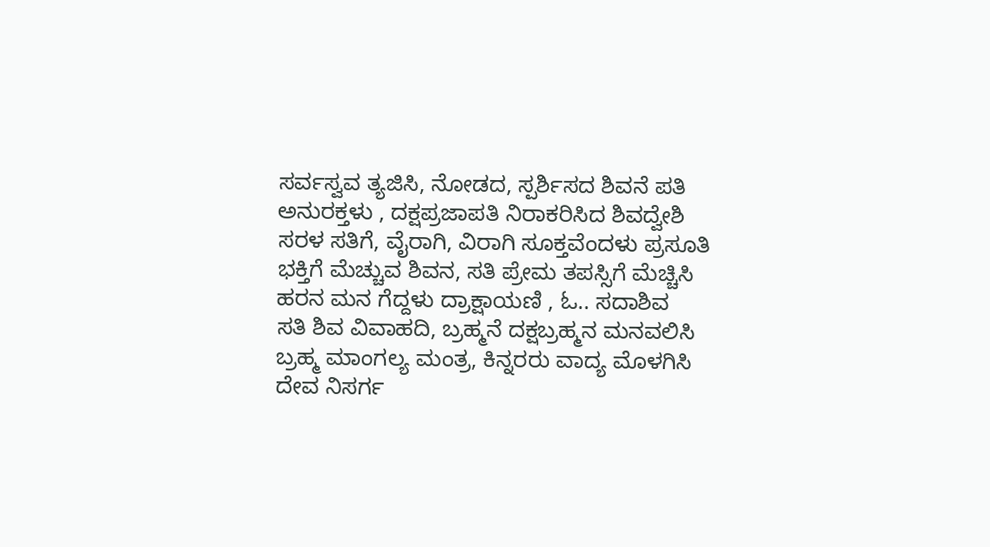ಸರ್ವಸ್ವವ ತ್ಯಜಿಸಿ, ನೋಡದ, ಸ್ಪರ್ಶಿಸದ ಶಿವನೆ ಪತಿ
ಅನುರಕ್ತಳು , ದಕ್ಷಪ್ರಜಾಪತಿ ನಿರಾಕರಿಸಿದ ಶಿವದ್ವೇಶಿ
ಸರಳ ಸತಿಗೆ, ವೈರಾಗಿ, ವಿರಾಗಿ ಸೂಕ್ತವೆಂದಳು ಪ್ರಸೂತಿ
ಭಕ್ತಿಗೆ ಮೆಚ್ಚುವ ಶಿವನ, ಸತಿ ಪ್ರೇಮ ತಪಸ್ಸಿಗೆ ಮೆಚ್ಚಿಸಿ
ಹರನ ಮನ ಗೆದ್ದಳು ದ್ರಾಕ್ಷಾಯಣಿ , ಓ.. ಸದಾಶಿವ
ಸತಿ ಶಿವ ವಿವಾಹದಿ, ಬ್ರಹ್ಮನೆ ದಕ್ಷಬ್ರಹ್ಮನ ಮನವಲಿಸಿ
ಬ್ರಹ್ಮ ಮಾಂಗಲ್ಯ ಮಂತ್ರ, ಕಿನ್ನರರು ವಾದ್ಯ ಮೊಳಗಿಸಿ
ದೇವ ನಿಸರ್ಗ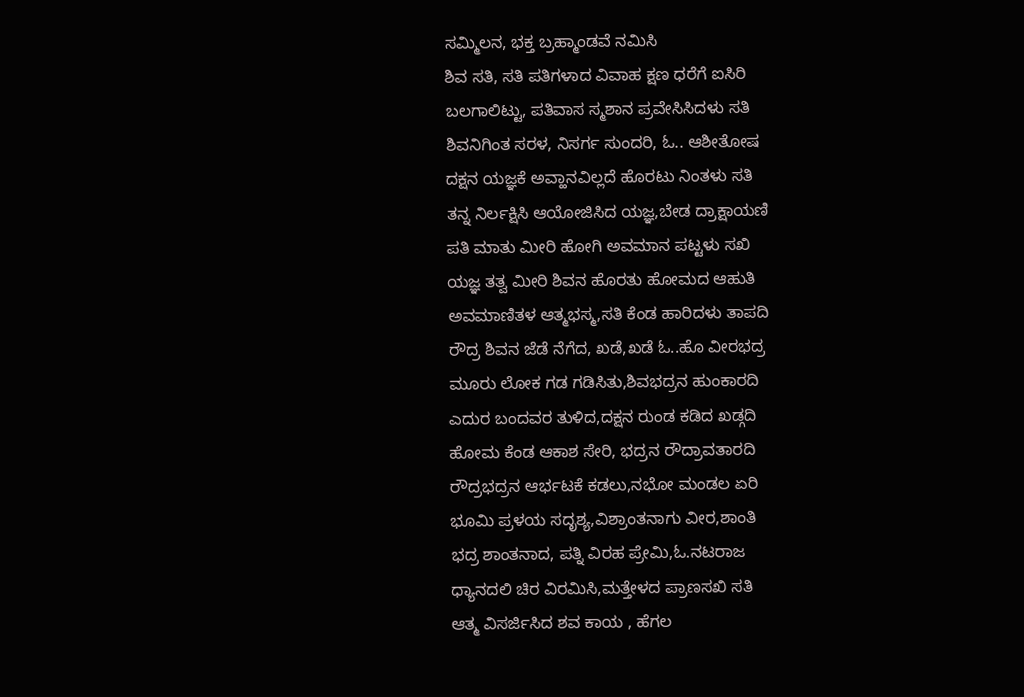ಸಮ್ಮಿಲನ, ಭಕ್ತ ಬ್ರಹ್ಮಾಂಡವೆ ನಮಿಸಿ
ಶಿವ ಸತಿ, ಸತಿ ಪತಿಗಳಾದ ವಿವಾಹ ಕ್ಷಣ ಧರೆಗೆ ಐಸಿರಿ
ಬಲಗಾಲಿಟ್ಟು, ಪತಿವಾಸ ಸ್ಮಶಾನ ಪ್ರವೇಸಿಸಿದಳು ಸತಿ
ಶಿವನಿಗಿಂತ ಸರಳ, ನಿಸರ್ಗ ಸುಂದರಿ, ಓ.. ಆಶೀತೋಷ
ದಕ್ಷನ ಯಜ್ಞಕೆ ಅವ್ಹಾನವಿಲ್ಲದೆ ಹೊರಟು ನಿಂತಳು ಸತಿ
ತನ್ನ ನಿರ್ಲಕ್ಷಿಸಿ ಆಯೋಜಿಸಿದ ಯಜ್ಞ,ಬೇಡ ದ್ರಾಕ್ಷಾಯಣಿ
ಪತಿ ಮಾತು ಮೀರಿ ಹೋಗಿ ಅವಮಾನ ಪಟ್ಟಳು ಸಖಿ
ಯಜ್ಞ ತತ್ವ ಮೀರಿ ಶಿವನ ಹೊರತು ಹೋಮದ ಆಹುತಿ
ಅವಮಾಣಿತಳ ಆತ್ಮಭಸ್ಮ,ಸತಿ ಕೆಂಡ ಹಾರಿದಳು ತಾಪದಿ
ರೌದ್ರ ಶಿವನ ಜೆಡೆ ನೆಗೆದ, ಖಡೆ,ಖಡೆ ಓ..ಹೊ ವೀರಭದ್ರ
ಮೂರು ಲೋಕ ಗಡ ಗಡಿಸಿತು,ಶಿವಭದ್ರನ ಹುಂಕಾರದಿ
ಎದುರ ಬಂದವರ ತುಳಿದ,ದಕ್ಷನ ರುಂಡ ಕಡಿದ ಖಡ್ಗದಿ
ಹೋಮ ಕೆಂಡ ಆಕಾಶ ಸೇರಿ, ಭದ್ರನ ರೌದ್ರಾವತಾರದಿ
ರೌದ್ರಭದ್ರನ ಆರ್ಭಟಕೆ ಕಡಲು,ನಭೋ ಮಂಡಲ ಏರಿ
ಭೂಮಿ ಪ್ರಳಯ ಸದೃಶ್ಯ,ವಿಶ್ರಾಂತನಾಗು ವೀರ,ಶಾಂತಿ
ಭದ್ರ ಶಾಂತನಾದ, ಪತ್ನಿ ವಿರಹ ಪ್ರೇಮಿ,ಓ.ನಟರಾಜ
ಧ್ಯಾನದಲಿ ಚಿರ ವಿರಮಿಸಿ,ಮತ್ತೇಳದ ಪ್ರಾಣಸಖಿ ಸತಿ
ಆತ್ಮ ವಿಸರ್ಜಿಸಿದ ಶವ ಕಾಯ , ಹೆಗಲ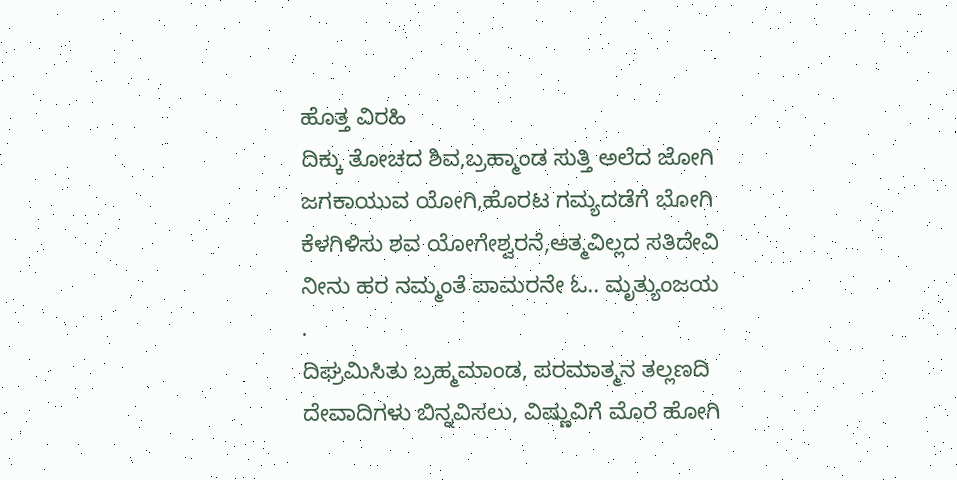ಹೊತ್ತ ವಿರಹಿ
ದಿಕ್ಕು ತೋಚದ ಶಿವ,ಬ್ರಹ್ಮಾಂಡ ಸುತ್ತಿ ಅಲೆದ ಜೋಗಿ
ಜಗಕಾಯುವ ಯೋಗಿ,ಹೊರಟ ಗಮ್ಯದಡೆಗೆ ಭೋಗಿ
ಕೆಳಗಿಳಿಸು ಶವ ಯೋಗೇಶ್ವರನೆ,ಆತ್ಮವಿಲ್ಲದ ಸತಿದೇವಿ
ನೀನು ಹರ ನಮ್ಮಂತೆ ಪಾಮರನೇ ಓ.. ಮೃತ್ಯುಂಜಯ
.
ದಿಘ್ರಮಿಸಿತು ಬ್ರಹ್ಮಮಾಂಡ, ಪರಮಾತ್ಮನ ತಲ್ಲಣದಿ
ದೇವಾದಿಗಳು ಬಿನ್ನವಿಸಲು, ವಿಷ್ಣುವಿಗೆ ಮೊರೆ ಹೋಗಿ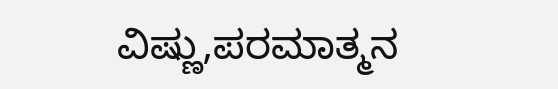ವಿಷ್ಣು,ಪರಮಾತ್ಮನ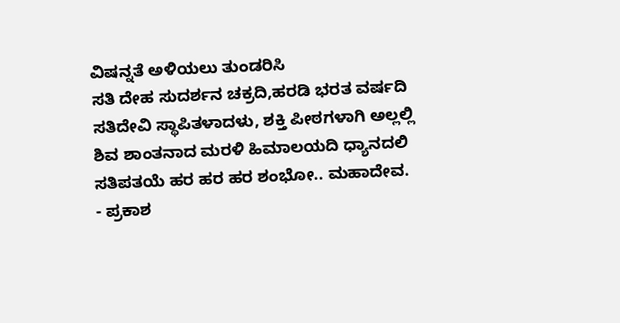ವಿಷನ್ನತೆ ಅಳಿಯಲು ತುಂಡರಿಸಿ
ಸತಿ ದೇಹ ಸುದರ್ಶನ ಚಕ್ರದಿ,ಹರಡಿ ಭರತ ವರ್ಷದಿ
ಸತಿದೇವಿ ಸ್ಥಾಪಿತಳಾದಳು, ಶಕ್ತಿ ಪೀಠಗಳಾಗಿ ಅಲ್ಲಲ್ಲಿ
ಶಿವ ಶಾಂತನಾದ ಮರಳಿ ಹಿಮಾಲಯದಿ ಧ್ಯಾನದಲಿ
ಸತಿಪತಯೆ ಹರ ಹರ ಹರ ಶಂಭೋ.. ಮಹಾದೇವ.
- ಪ್ರಕಾಶ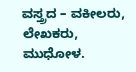ವಸ್ತ್ರದ – ವಕೀಲರು, ಲೇಖಕರು, ಮುಧೋಳ.